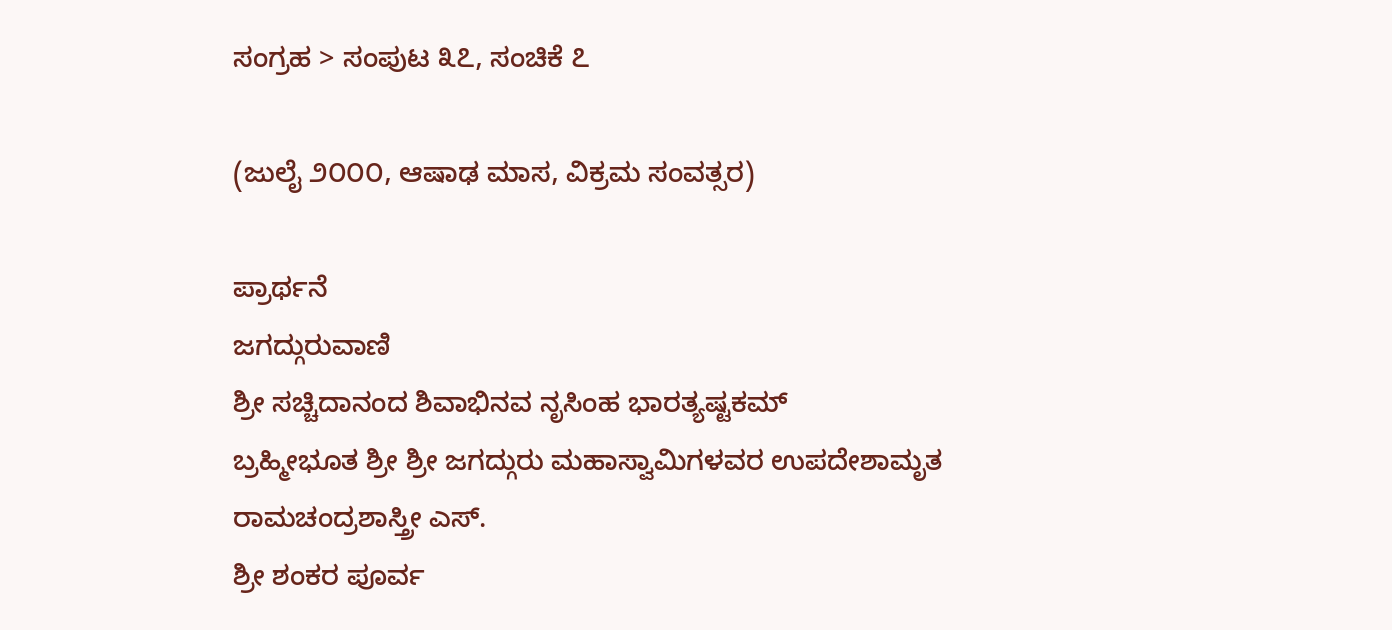ಸಂಗ್ರಹ > ಸಂಪುಟ ೩೭, ಸಂಚಿಕೆ ೭

(ಜುಲೈ ೨೦೦೦, ಆಷಾಢ ಮಾಸ, ವಿಕ್ರಮ ಸಂವತ್ಸರ)

ಪ್ರಾರ್ಥನೆ
ಜಗದ್ಗುರುವಾಣಿ
ಶ್ರೀ ಸಚ್ಚಿದಾನಂದ ಶಿವಾಭಿನವ ನೃಸಿಂಹ ಭಾರತ್ಯಷ್ಟಕಮ್
ಬ್ರಹ್ಮೀಭೂತ ಶ್ರೀ ಶ್ರೀ ಜಗದ್ಗುರು ಮಹಾಸ್ವಾಮಿಗಳವರ ಉಪದೇಶಾಮೃತ
ರಾಮಚಂದ್ರಶಾಸ್ತ್ರೀ ಎಸ್.
ಶ್ರೀ ಶಂಕರ ಪೂರ್ವ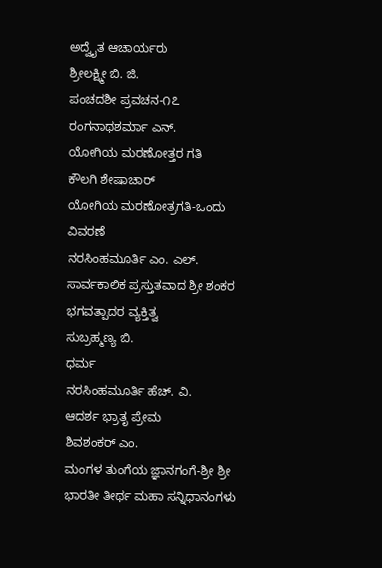ಅದ್ವೈತ ಆಚಾರ್ಯರು
ಶ್ರೀಲಕ್ಷ್ಮೀ ಬಿ. ಜಿ.
ಪಂಚದಶೀ ಪ್ರವಚನ-೧೭
ರಂಗನಾಥಶರ್ಮಾ ಎನ್.
ಯೋಗಿಯ ಮರಣೋತ್ತರ ಗತಿ
ಕೌಲಗಿ ಶೇಷಾಚಾರ್
ಯೋಗಿಯ ಮರಣೋತ್ರಗತಿ-ಒಂದು ವಿವರಣೆ
ನರಸಿಂಹಮೂರ್ತಿ ಎಂ. ಎಲ್.
ಸಾರ್ವಕಾಲಿಕ ಪ್ರಸ್ತುತವಾದ ಶ್ರೀ ಶಂಕರ ಭಗವತ್ಪಾದರ ವ್ಯಕ್ತಿತ್ವ
ಸುಬ್ರಹ್ಮಣ್ಯ ಬಿ.
ಧರ್ಮ
ನರಸಿಂಹಮೂರ್ತಿ ಹೆಚ್. ವಿ.
ಆದರ್ಶ ಭ್ರಾತೃ ಪ್ರೇಮ
ಶಿವಶಂಕರ್ ಎಂ.
ಮಂಗಳ ತುಂಗೆಯ ಜ್ಞಾನಗಂಗೆ-ಶ್ರೀ ಶ್ರೀ ಭಾರತೀ ತೀರ್ಥ ಮಹಾ ಸನ್ನಿಧಾನಂಗಳು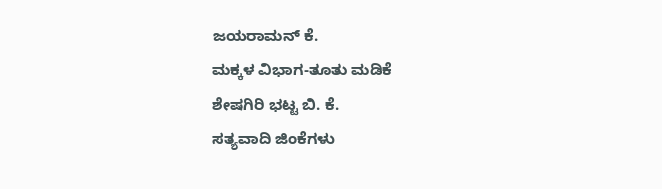ಜಯರಾಮನ್ ಕೆ.
ಮಕ್ಕಳ ವಿಭಾಗ-ತೂತು ಮಡಿಕೆ
ಶೇಷಗಿರಿ ಭಟ್ಟ ಬಿ. ಕೆ.
ಸತ್ಯವಾದಿ ಜಿಂಕೆಗಳು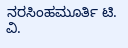ನರಸಿಂಹಮೂರ್ತಿ ಟಿ. ವಿ.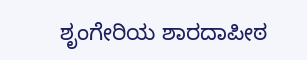ಶೃಂಗೇರಿಯ ಶಾರದಾಪೀಠ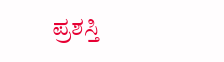ಪ್ರಶಸ್ತಿ